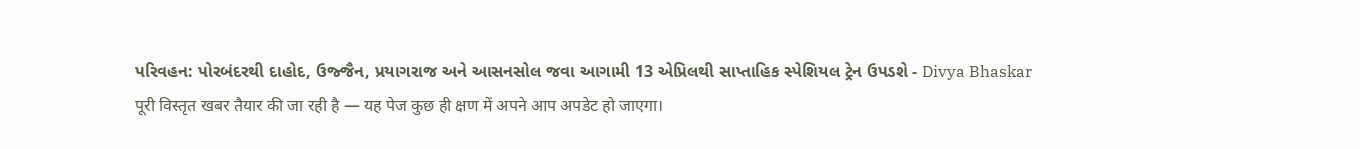પરિવહન: પોરબંદરથી દાહોદ, ઉજ્જૈન, પ્રયાગરાજ અને આસનસોલ જવા આગામી 13 એપ્રિલથી સાપ્તાહિક સ્પેશિયલ ટ્રેન ઉપડશે - Divya Bhaskar
पूरी विस्तृत खबर तैयार की जा रही है — यह पेज कुछ ही क्षण में अपने आप अपडेट हो जाएगा।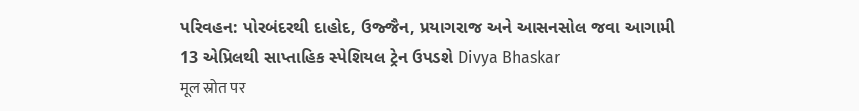પરિવહન: પોરબંદરથી દાહોદ, ઉજ્જૈન, પ્રયાગરાજ અને આસનસોલ જવા આગામી 13 એપ્રિલથી સાપ્તાહિક સ્પેશિયલ ટ્રેન ઉપડશે Divya Bhaskar
मूल स्रोत पर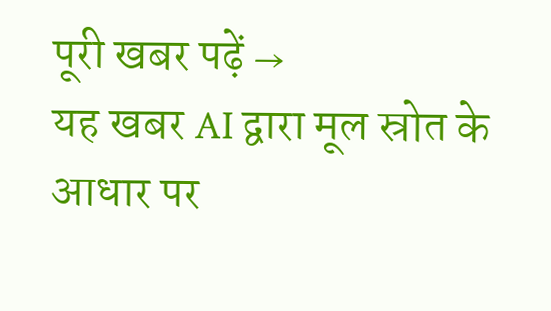पूरी खबर पढ़ें →
यह खबर AI द्वारा मूल स्रोत के आधार पर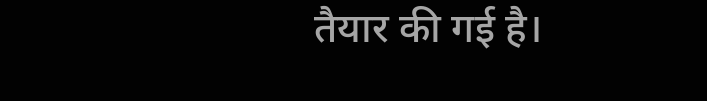तैयार की गई है।